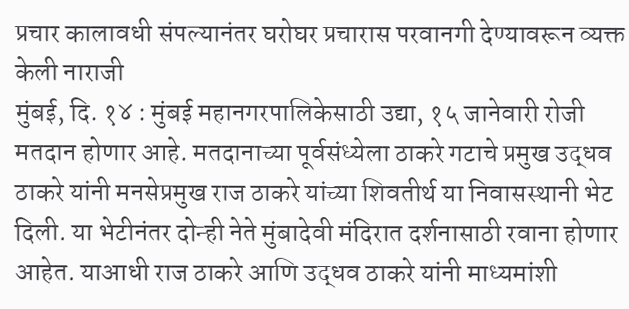प्रचार कालावधी संपल्यानंतर घरोघर प्रचारास परवानगी देण्यावरून व्यक्त केली नाराजी
मुंबई, दि. १४ : मुंबई महानगरपालिकेसाठी उद्या, १५ जानेवारी रोजी मतदान होणार आहे. मतदानाच्या पूर्वसंध्येला ठाकरे गटाचे प्रमुख उद्धव ठाकरे यांनी मनसेप्रमुख राज ठाकरे यांच्या शिवतीर्थ या निवासस्थानी भेट दिली. या भेटीनंतर दोन्ही नेते मुंबादेवी मंदिरात दर्शनासाठी रवाना होणार आहेत. याआधी राज ठाकरे आणि उद्धव ठाकरे यांनी माध्यमांशी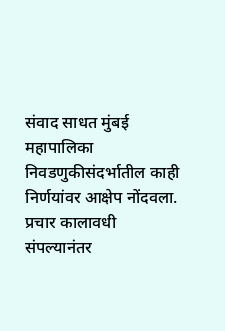संवाद साधत मुंबई महापालिका निवडणुकीसंदर्भातील काही निर्णयांवर आक्षेप नोंदवला.
प्रचार कालावधी संपल्यानंतर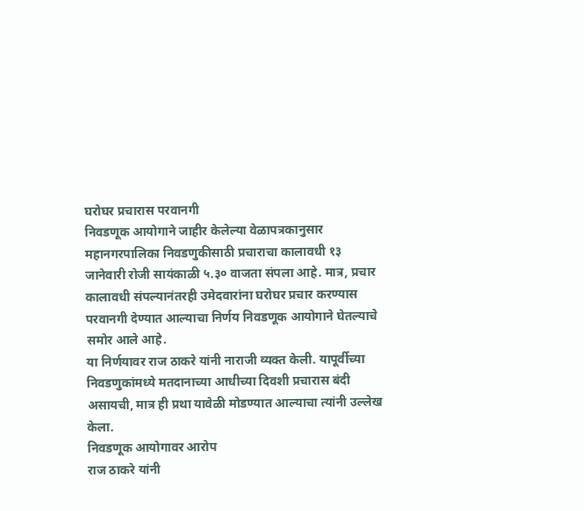घरोघर प्रचारास परवानगी
निवडणूक आयोगाने जाहीर केलेल्या वेळापत्रकानुसार महानगरपालिका निवडणुकीसाठी प्रचाराचा कालावधी १३ जानेवारी रोजी सायंकाळी ५.३० वाजता संपला आहे. मात्र, प्रचार कालावधी संपल्यानंतरही उमेदवारांना घरोघर प्रचार करण्यास परवानगी देण्यात आल्याचा निर्णय निवडणूक आयोगाने घेतल्याचे समोर आले आहे.
या निर्णयावर राज ठाकरे यांनी नाराजी व्यक्त केली. यापूर्वीच्या निवडणुकांमध्ये मतदानाच्या आधीच्या दिवशी प्रचारास बंदी असायची, मात्र ही प्रथा यावेळी मोडण्यात आल्याचा त्यांनी उल्लेख केला.
निवडणूक आयोगावर आरोप
राज ठाकरे यांनी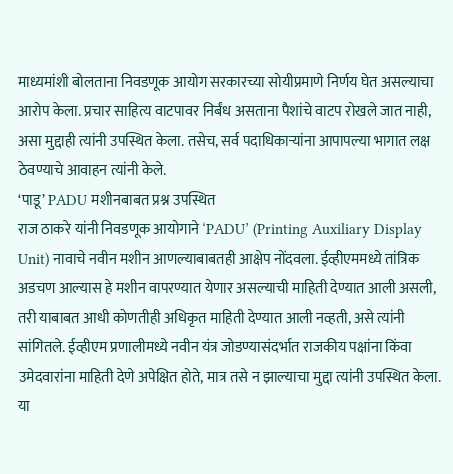माध्यमांशी बोलताना निवडणूक आयोग सरकारच्या सोयीप्रमाणे निर्णय घेत असल्याचा आरोप केला. प्रचार साहित्य वाटपावर निर्बंध असताना पैशांचे वाटप रोखले जात नाही, असा मुद्दाही त्यांनी उपस्थित केला. तसेच, सर्व पदाधिकाऱ्यांना आपापल्या भागात लक्ष ठेवण्याचे आवाहन त्यांनी केले.
‘पाडू’ PADU मशीनबाबत प्रश्न उपस्थित
राज ठाकरे यांनी निवडणूक आयोगाने ‘PADU’ (Printing Auxiliary Display Unit) नावाचे नवीन मशीन आणल्याबाबतही आक्षेप नोंदवला. ईव्हीएममध्ये तांत्रिक अडचण आल्यास हे मशीन वापरण्यात येणार असल्याची माहिती देण्यात आली असली, तरी याबाबत आधी कोणतीही अधिकृत माहिती देण्यात आली नव्हती, असे त्यांनी सांगितले. ईव्हीएम प्रणालीमध्ये नवीन यंत्र जोडण्यासंदर्भात राजकीय पक्षांना किंवा उमेदवारांना माहिती देणे अपेक्षित होते, मात्र तसे न झाल्याचा मुद्दा त्यांनी उपस्थित केला. या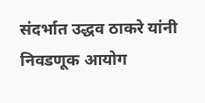संदर्भात उद्धव ठाकरे यांनी निवडणूक आयोग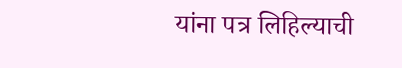यांना पत्र लिहिल्याची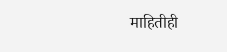माहितीही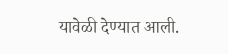यावेळी देण्यात आली.